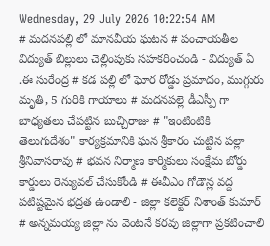Wednesday, 29 July 2026 10:22:54 AM
# మదనపల్లి లో మానవీయ ఘటన # పంచాయతీల విద్యుత్ బిల్లులు చెల్లింపుకు సహకరించండి - విద్యుత్ ఏ .ఈ సురేంద్ర # కడ పల్లి లో ఘోర రోడ్డు ప్రమాదం, ముగ్గురు మృతి, 5 గురికి గాయాలు # మదనపల్లె డీఎస్పీ గా బాధ్యతలు చేపట్టిన బుచ్చిరాజు # "ఇంటింటికి తెలుగుదేశం" కార్యక్రమానికి ఘన శ్రీకారం చుట్టిన పల్లా శ్రీనివాసరావు # భవన నిర్మాణ కార్మికులు సంక్షేమ బోర్డు కార్డులు రెన్యువల్ చేసుకోండి # ఈవీఎం గోడౌన్ల వద్ద పటిష్టమైన భద్రత ఉండాలి - జిల్లా కలెక్టర్ నిశాంత్ కుమార్ # అన్నమయ్య జిల్లా ను వెంటనే కరవు జిల్లాగా ప్రకటించాలి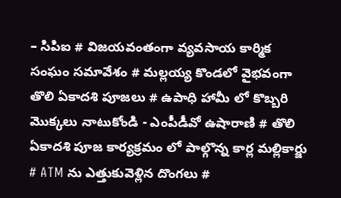– సిపిఐ # విజయవంతంగా వ్యవసాయ కార్మిక సంఘం సమావేశం # మల్లయ్య కొండలో వైభవంగా తొలి ఏకాదశి పూజలు # ఉపాధి హామీ లో కొబ్బరి మొక్కలు నాటుకోండి - ఎంపీడీవో ఉషారాణి # తొలి ఏకాదశి పూజ కార్యక్రమం లో పాల్గొన్న కార్ల మల్లికార్జు # ATM ను ఎత్తుకువెళ్లిన దొంగలు #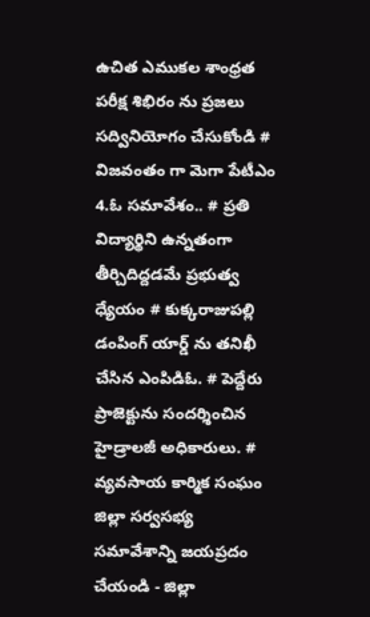ఉచిత ఎముకల శాంధ్రత పరీక్ష శిభిరం ను ప్రజలు సద్వినియోగం చేసుకోండి # విజవంతం గా మెగా పేటీఎం 4.ఓ సమావేశం.. # ప్రతి విద్యార్థిని ఉన్నతంగా తీర్చిదిద్దడమే ప్రభుత్వ ధ్యేయం # కుక్కరాజుపల్లి డంపింగ్ యార్డ్ ను తనిఖీ చేసిన ఎంపిడిఓ. # పెద్దేరు ప్రాజెక్టును సందర్శించిన హైడ్రాలజీ అధికారులు. # వ్యవసాయ కార్మిక సంఘం జిల్లా సర్వసభ్య సమావేశాన్ని జయప్రదం చేయండి - జిల్లా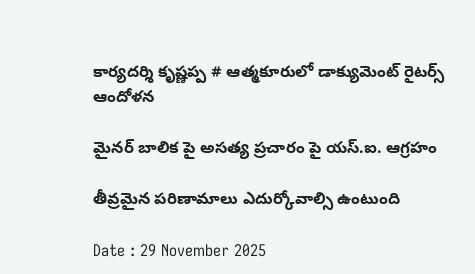కార్యదర్శి కృష్ణప్ప # ఆత్మకూరులో డాక్యుమెంట్ రైటర్స్ ఆందోళన

మైనర్ బాలిక పై అసత్య ప్రచారం పై యస్.ఐ. ఆగ్రహం

తీవ్రమైన పరిణామాలు ఎదుర్కోవాల్సి ఉంటుంది

Date : 29 November 2025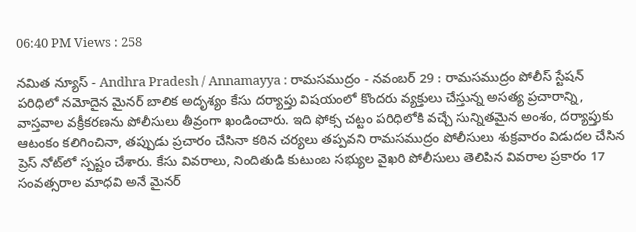06:40 PM Views : 258

నమిత న్యూస్ - Andhra Pradesh / Annamayya : రామసముద్రం - నవంబర్ 29 : రామసముద్రం పోలీస్ స్టేషన్ పరిధిలో నమోదైన మైనర్ బాలిక అదృశ్యం కేసు దర్యాప్తు విషయంలో కొందరు వ్యక్తులు చేస్తున్న అసత్య ప్రచారాన్ని, వాస్తవాల వక్రీకరణను పోలీసులు తీవ్రంగా ఖండించారు. ఇది ఫోక్స చట్టం పరిధిలోకి వచ్చే సున్నితమైన అంశం, దర్యాప్తుకు ఆటంకం కలిగించినా, తప్పుడు ప్రచారం చేసినా కఠిన చర్యలు తప్పవని రామసముద్రం పోలీసులు శుక్రవారం విడుదల చేసిన ప్రెస్ నోట్‌లో స్పష్టం చేశారు. కేసు వివరాలు, నిందితుడి కుటుంబ సభ్యుల వైఖరి పోలీసులు తెలిపిన వివరాల ప్రకారం 17 సంవత్సరాల మాధవి అనే మైనర్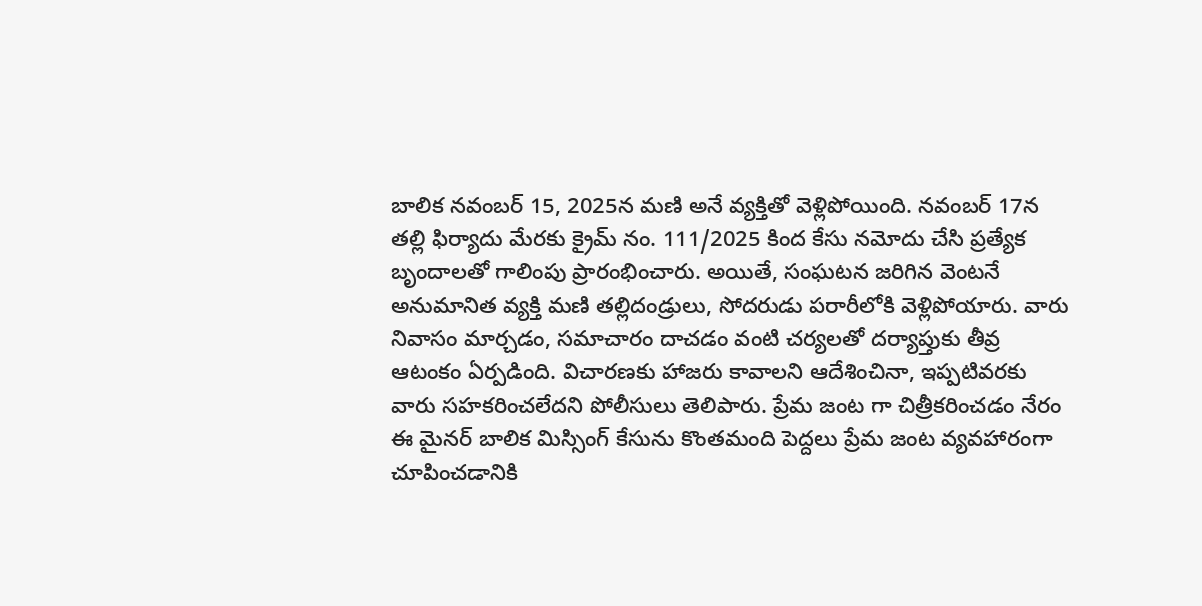బాలిక నవంబర్ 15, 2025న మణి అనే వ్యక్తితో వెళ్లిపోయింది. నవంబర్ 17న తల్లి ఫిర్యాదు మేరకు క్రైమ్ నం. 111/2025 కింద కేసు నమోదు చేసి ప్రత్యేక బృందాలతో గాలింపు ప్రారంభించారు. అయితే, సంఘటన జరిగిన వెంటనే అనుమానిత వ్యక్తి మణి తల్లిదండ్రులు, సోదరుడు పరారీలోకి వెళ్లిపోయారు. వారు నివాసం మార్చడం, సమాచారం దాచడం వంటి చర్యలతో దర్యాప్తుకు తీవ్ర ఆటంకం ఏర్పడింది. విచారణకు హాజరు కావాలని ఆదేశించినా, ఇప్పటివరకు వారు సహకరించలేదని పోలీసులు తెలిపారు. ప్రేమ జంట గా చిత్రీకరించడం నేరం ఈ మైనర్ బాలిక మిస్సింగ్ కేసును కొంతమంది పెద్దలు ప్రేమ జంట వ్యవహారంగా చూపించడానికి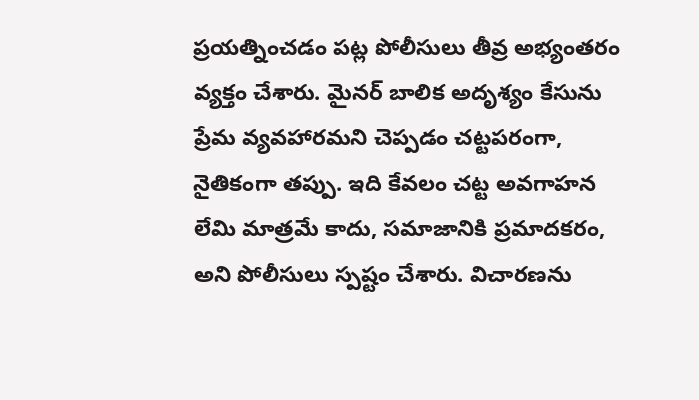ప్రయత్నించడం పట్ల పోలీసులు తీవ్ర అభ్యంతరం వ్యక్తం చేశారు. మైనర్ బాలిక అదృశ్యం కేసును ప్రేమ వ్యవహారమని చెప్పడం చట్టపరంగా, నైతికంగా తప్పు. ఇది కేవలం చట్ట అవగాహన లేమి మాత్రమే కాదు, సమాజానికి ప్రమాదకరం, అని పోలీసులు స్పష్టం చేశారు. విచారణను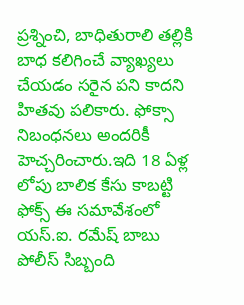ప్రశ్నించి, బాధితురాలి తల్లికి బాధ కలిగించే వ్యాఖ్యలు చేయడం సరైన పని కాదని హితవు పలికారు. ఫోక్సా నిబంధనలు అందరికీ హెచ్చరించారు.ఇది 18 ఏళ్ల లోపు బాలిక కేసు కాబట్టి ఫోక్స్ ఈ సమావేశంలో యస్.ఐ. రమేష్ బాబు పోలీస్ సిబ్బంది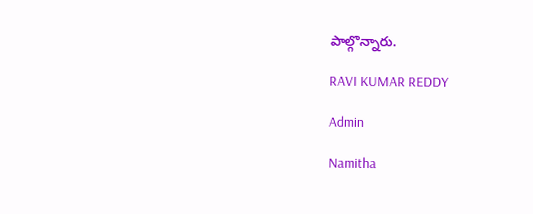పాల్గొన్నారు.

RAVI KUMAR REDDY

Admin

Namitha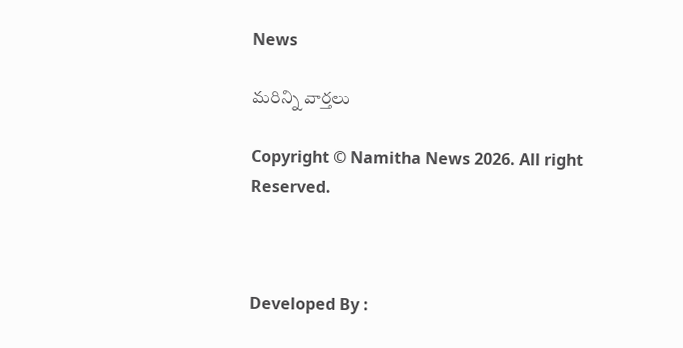News

మరిన్ని వార్తలు

Copyright © Namitha News 2026. All right Reserved.



Developed By :